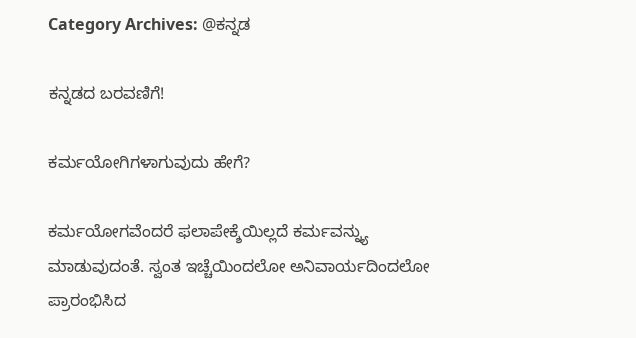Category Archives: @ಕನ್ನಡ

ಕನ್ನಡದ ಬರವಣಿಗೆ!

ಕರ್ಮಯೋಗಿಗಳಾಗುವುದು ಹೇಗೆ?

ಕರ್ಮಯೋಗವೆಂದರೆ ಫಲಾಪೇಕ್ಶೆಯಿಲ್ಲದೆ ಕರ್ಮವನ್ನ್ಯು ಮಾಡುವುದಂತೆ. ಸ್ವಂತ ಇಚ್ಚೆಯಿಂದಲೋ ಅನಿವಾರ್ಯದಿಂದಲೋ ಪ್ರಾರಂಭಿಸಿದ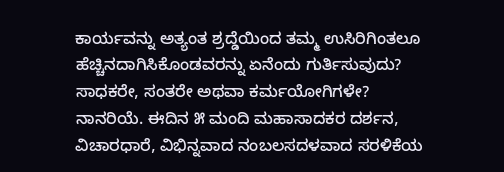ಕಾರ್ಯವನ್ನು ಅತ್ಯಂತ ಶ್ರದ್ಡೆಯಿಂದ ತಮ್ಮ ಉಸಿರಿಗಿಂತಲೂ ಹೆಚ್ಚಿನದಾಗಿಸಿಕೊಂಡವರನ್ನು ಏನೆಂದು ಗುರ್ತಿಸುವುದು? ಸಾಧಕರೇ, ಸಂತರೇ ಅಥವಾ ಕರ್ಮಯೋಗಿಗಳೇ? ನಾನರಿಯೆ. ಈದಿನ ೫ ಮಂದಿ ಮಹಾಸಾದಕರ ದರ್ಶನ, ವಿಚಾರಧಾರೆ, ವಿಭಿನ್ನವಾದ ನಂಬಲಸದಳವಾದ ಸರಳಿಕೆಯ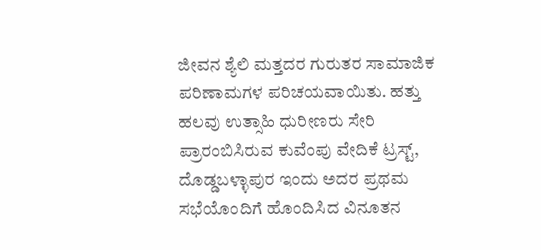ಜೀವನ ಶ್ಯೆಲಿ ಮತ್ತದರ ಗುರುತರ ಸಾಮಾಜಿಕ ಪರಿಣಾಮಗಳ ಪರಿಚಯವಾಯಿತು. ಹತ್ತು ಹಲವು ಉತ್ಸಾಹಿ ಧುರೀಣರು ಸೇರಿ ಪ್ರಾರಂಬಿಸಿರುವ ಕುವೆಂಪು ವೇದಿಕೆ ಟ್ರಸ್ಟ್, ದೊಡ್ಡಬಳ್ಳಾಪುರ ಇಂದು ಅದರ ಪ್ರಥಮ ಸಭೆಯೊಂದಿಗೆ ಹೊಂದಿಸಿದ ವಿನೂತನ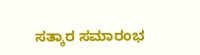ಸತ್ಕಾರ ಸಮಾರಂಭ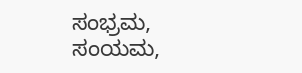ಸಂಭ್ರಮ, ಸಂಯಮ,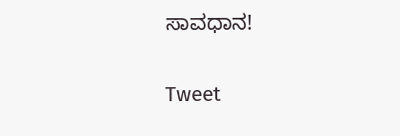ಸಾವಧಾನ!

Tweet